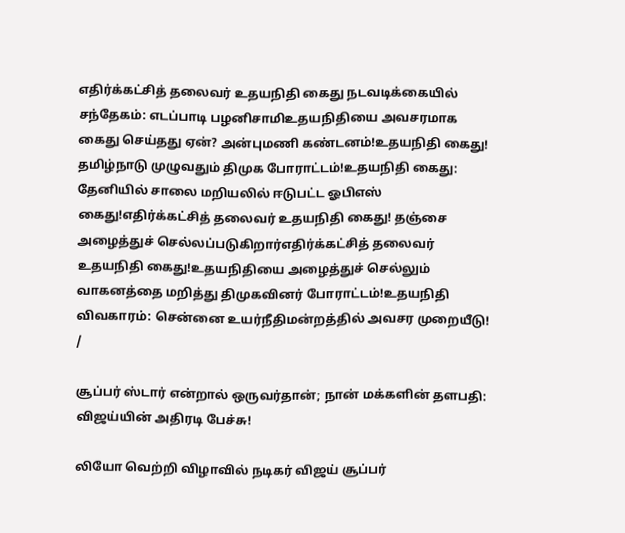எதிர்க்கட்சித் தலைவர் உதயநிதி கைது நடவடிக்கையில் சந்தேகம்: எடப்பாடி பழனிசாமிஉதயநிதியை அவசரமாக கைது செய்தது ஏன்? அன்புமணி கண்டனம்!உதயநிதி கைது! தமிழ்நாடு முழுவதும் திமுக போராட்டம்!உதயநிதி கைது: தேனியில் சாலை மறியலில் ஈடுபட்ட ஓபிஎஸ் கைது!எதிர்க்கட்சித் தலைவர் உதயநிதி கைது! தஞ்சை அழைத்துச் செல்லப்படுகிறார்எதிர்க்கட்சித் தலைவர் உதயநிதி கைது!உதயநிதியை அழைத்துச் செல்லும் வாகனத்தை மறித்து திமுகவினர் போராட்டம்!உதயநிதி விவகாரம்: சென்னை உயர்நீதிமன்றத்தில் அவசர முறையீடு!
/

சூப்பர் ஸ்டார் என்றால் ஒருவர்தான்; நான் மக்களின் தளபதி: விஜய்யின் அதிரடி பேச்சு!

லியோ வெற்றி விழாவில் நடிகர் விஜய் சூப்பர்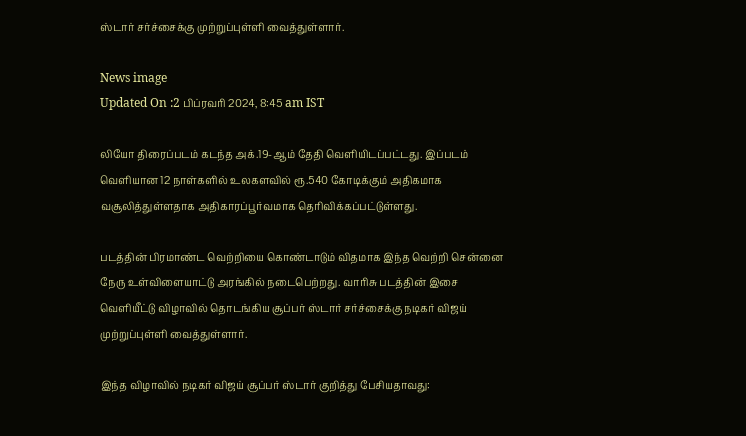ஸ்டார் சர்ச்சைக்கு முற்றுப்புள்ளி வைத்துள்ளார்.

News image
Updated On :2 பிப்ரவரி 2024, 8:45 am IST

லியோ திரைப்படம் கடந்த அக்.19-ஆம் தேதி வெளியிடப்பட்டது. இப்படம்  வெளியான 12 நாள்களில் உலகளவில் ரூ.540 கோடிக்கும் அதிகமாக வசூலித்துள்ளதாக அதிகாரப்பூர்வமாக தெரிவிக்கப்பட்டுள்ளது.

படத்தின் பிரமாண்ட வெற்றியை கொண்டாடும் விதமாக இந்த வெற்றி சென்னை நேரு உள்விளையாட்டு அரங்கில் நடைபெற்றது. வாரிசு படத்தின் இசை வெளியீட்டு விழாவில் தொடங்கிய சூப்பர் ஸ்டார் சர்ச்சைக்கு நடிகர் விஜய் முற்றுப்புள்ளி வைத்துள்ளார்.

இந்த விழாவில் நடிகர் விஜய் சூப்பர் ஸ்டார் குறித்து பேசியதாவது: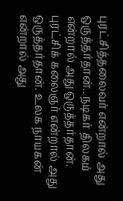புரட்சித்தலைவர் என்றால் அது ஒருத்தர்தான்.. நடிகர் திலகம் என்றால் அது ஒருத்தர்தான். புரட்சிக் கலைஞர் என்றால் அது ஒருத்தர்தான். உலக நாயகன் என்றால் அது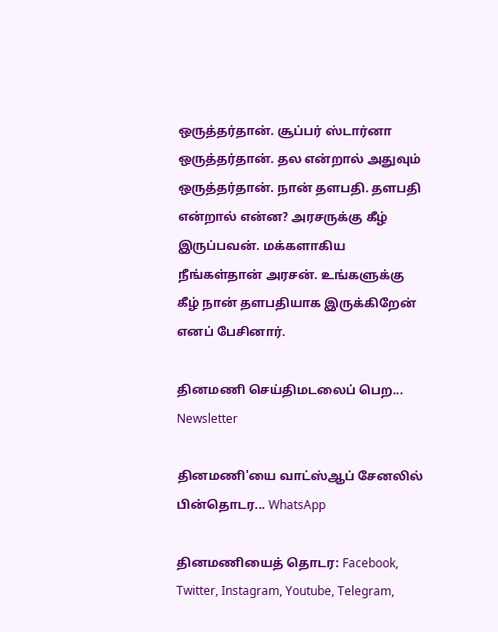ஒருத்தர்தான். சூப்பர் ஸ்டார்னா ஒருத்தர்தான். தல என்றால் அதுவும் ஒருத்தர்தான். நான் தளபதி. தளபதி என்றால் என்ன? அரசருக்கு கீழ் இருப்பவன். மக்களாகிய நீங்கள்தான் அரசன். உங்களுக்கு கீழ் நான் தளபதியாக இருக்கிறேன் எனப் பேசினார்.

தினமணி செய்திமடலைப் பெற... Newsletter

தினமணி'யை வாட்ஸ்ஆப் சேனலில் பின்தொடர... WhatsApp

தினமணியைத் தொடர: Facebook, Twitter, Instagram, Youtube, Telegram,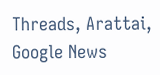Threads, Arattai, Google News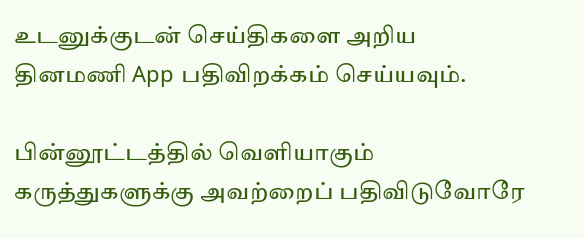உடனுக்குடன் செய்திகளை அறிய தினமணி App பதிவிறக்கம் செய்யவும்.

பின்னூட்டத்தில் வெளியாகும் கருத்துகளுக்கு அவற்றைப் பதிவிடுவோரே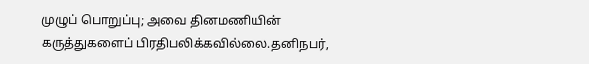முழுப் பொறுப்பு; அவை தினமணியின் கருத்துகளைப் பிரதிபலிக்கவில்லை.தனிநபர்,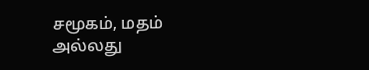சமூகம், மதம் அல்லது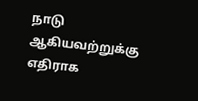நாடு ஆகியவற்றுக்கு எதிராக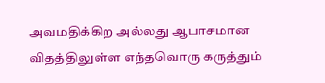அவமதிக்கிற அல்லது ஆபாசமான விதத்திலுள்ள எந்தவொரு கருத்தும்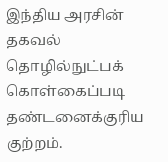இந்திய அரசின் தகவல் தொழில்நுட்பக் கொள்கைப்படி தண்டனைக்குரிய குற்றம்.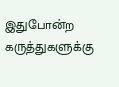இதுபோன்ற கருத்துகளுக்கு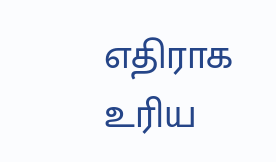எதிராக உரிய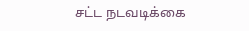சட்ட நடவடிக்கை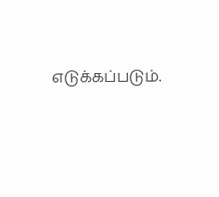எடுக்கப்படும்.